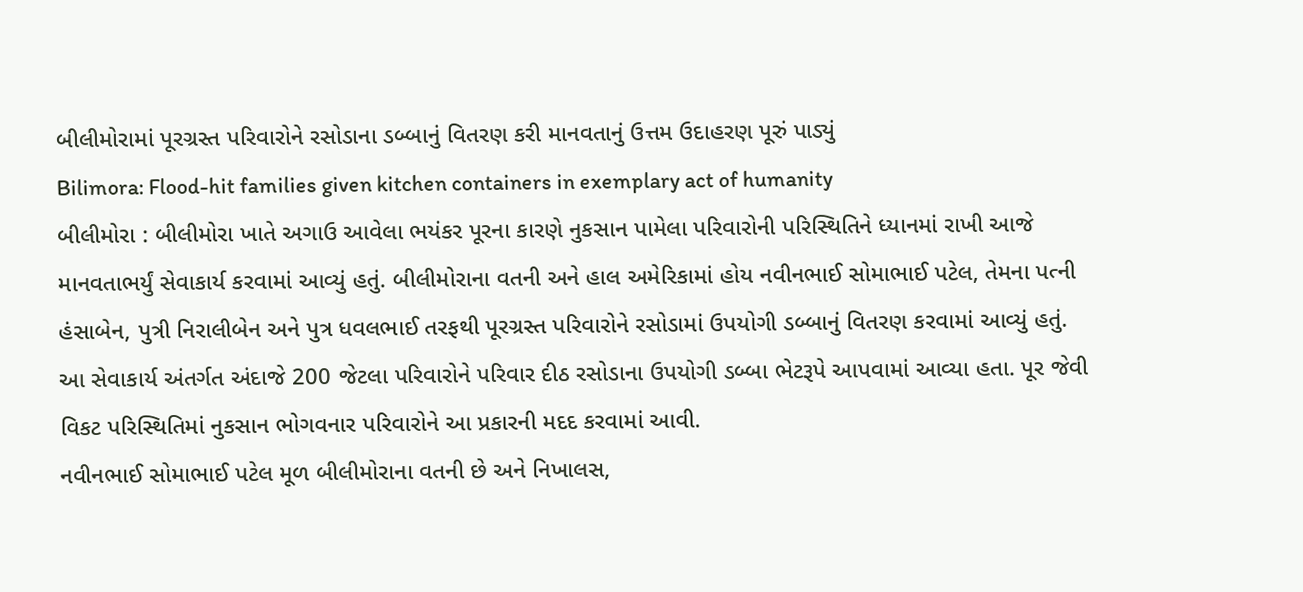બીલીમોરામાં પૂરગ્રસ્ત પરિવારોને રસોડાના ડબ્બાનું વિતરણ કરી માનવતાનું ઉત્તમ ઉદાહરણ પૂરું પાડ્યું
Bilimora: Flood-hit families given kitchen containers in exemplary act of humanity
બીલીમોરા : બીલીમોરા ખાતે અગાઉ આવેલા ભયંકર પૂરના કારણે નુકસાન પામેલા પરિવારોની પરિસ્થિતિને ધ્યાનમાં રાખી આજે માનવતાભર્યું સેવાકાર્ય કરવામાં આવ્યું હતું. બીલીમોરાના વતની અને હાલ અમેરિકામાં હોય નવીનભાઈ સોમાભાઈ પટેલ, તેમના પત્ની હંસાબેન, પુત્રી નિરાલીબેન અને પુત્ર ધવલભાઈ તરફથી પૂરગ્રસ્ત પરિવારોને રસોડામાં ઉપયોગી ડબ્બાનું વિતરણ કરવામાં આવ્યું હતું.
આ સેવાકાર્ય અંતર્ગત અંદાજે 200 જેટલા પરિવારોને પરિવાર દીઠ રસોડાના ઉપયોગી ડબ્બા ભેટરૂપે આપવામાં આવ્યા હતા. પૂર જેવી વિકટ પરિસ્થિતિમાં નુકસાન ભોગવનાર પરિવારોને આ પ્રકારની મદદ કરવામાં આવી.
નવીનભાઈ સોમાભાઈ પટેલ મૂળ બીલીમોરાના વતની છે અને નિખાલસ,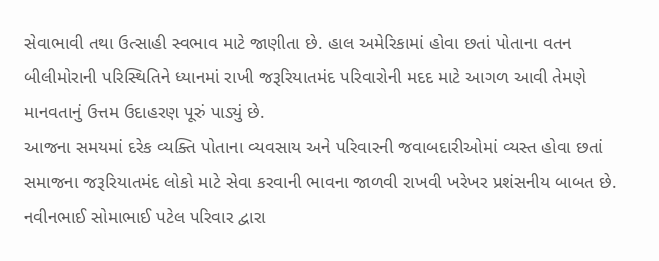સેવાભાવી તથા ઉત્સાહી સ્વભાવ માટે જાણીતા છે. હાલ અમેરિકામાં હોવા છતાં પોતાના વતન બીલીમોરાની પરિસ્થિતિને ધ્યાનમાં રાખી જરૂરિયાતમંદ પરિવારોની મદદ માટે આગળ આવી તેમણે માનવતાનું ઉત્તમ ઉદાહરણ પૂરું પાડ્યું છે.
આજના સમયમાં દરેક વ્યક્તિ પોતાના વ્યવસાય અને પરિવારની જવાબદારીઓમાં વ્યસ્ત હોવા છતાં સમાજના જરૂરિયાતમંદ લોકો માટે સેવા કરવાની ભાવના જાળવી રાખવી ખરેખર પ્રશંસનીય બાબત છે. નવીનભાઈ સોમાભાઈ પટેલ પરિવાર દ્વારા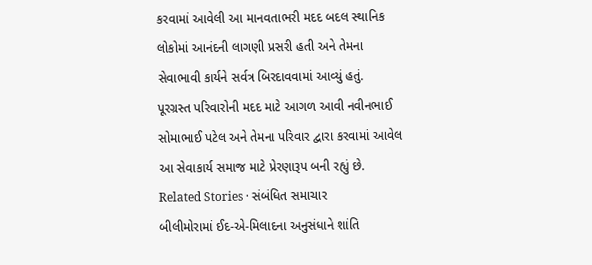કરવામાં આવેલી આ માનવતાભરી મદદ બદલ સ્થાનિક લોકોમાં આનંદની લાગણી પ્રસરી હતી અને તેમના સેવાભાવી કાર્યને સર્વત્ર બિરદાવવામાં આવ્યું હતું.
પૂરગ્રસ્ત પરિવારોની મદદ માટે આગળ આવી નવીનભાઈ સોમાભાઈ પટેલ અને તેમના પરિવાર દ્વારા કરવામાં આવેલ આ સેવાકાર્ય સમાજ માટે પ્રેરણારૂપ બની રહ્યું છે.
Related Stories · સંબંધિત સમાચાર
બીલીમોરામાં ઈદ-એ-મિલાદના અનુસંધાને શાંતિ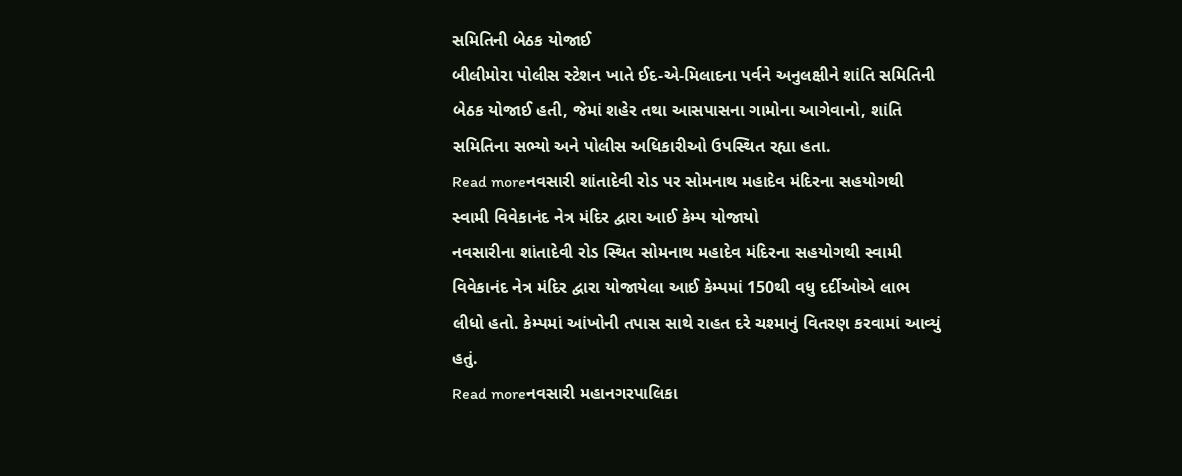સમિતિની બેઠક યોજાઈ
બીલીમોરા પોલીસ સ્ટેશન ખાતે ઈદ-એ-મિલાદના પર્વને અનુલક્ષીને શાંતિ સમિતિની બેઠક યોજાઈ હતી, જેમાં શહેર તથા આસપાસના ગામોના આગેવાનો, શાંતિ સમિતિના સભ્યો અને પોલીસ અધિકારીઓ ઉપસ્થિત રહ્યા હતા.
Read moreનવસારી શાંતાદેવી રોડ પર સોમનાથ મહાદેવ મંદિરના સહયોગથી સ્વામી વિવેકાનંદ નેત્ર મંદિર દ્વારા આઈ કેમ્પ યોજાયો
નવસારીના શાંતાદેવી રોડ સ્થિત સોમનાથ મહાદેવ મંદિરના સહયોગથી સ્વામી વિવેકાનંદ નેત્ર મંદિર દ્વારા યોજાયેલા આઈ કેમ્પમાં 150થી વધુ દર્દીઓએ લાભ લીધો હતો. કેમ્પમાં આંખોની તપાસ સાથે રાહત દરે ચશ્માનું વિતરણ કરવામાં આવ્યું હતું.
Read moreનવસારી મહાનગરપાલિકા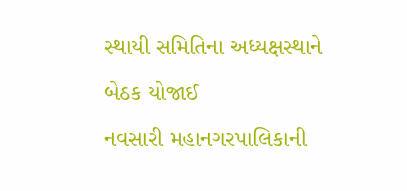સ્થાયી સમિતિના અધ્યક્ષસ્થાને બેઠક યોજાઈ
નવસારી મહાનગરપાલિકાની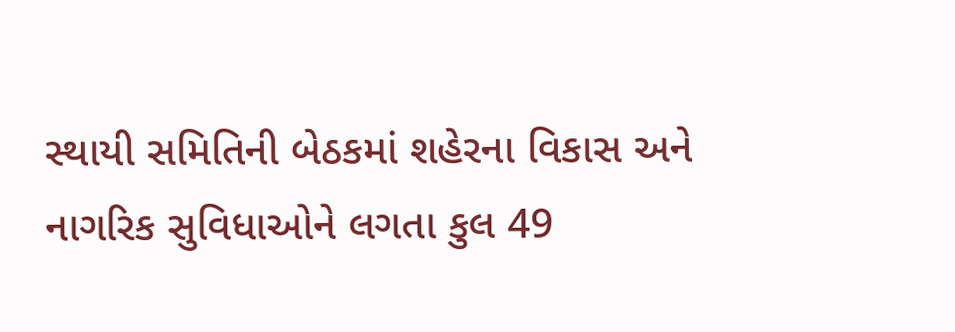સ્થાયી સમિતિની બેઠકમાં શહેરના વિકાસ અને નાગરિક સુવિધાઓને લગતા કુલ 49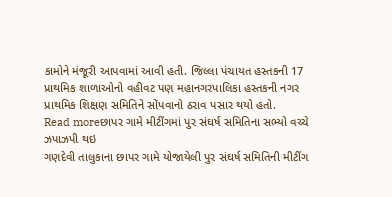કામોને મંજૂરી આપવામાં આવી હતી. જિલ્લા પંચાયત હસ્તકની 17 પ્રાથમિક શાળાઓનો વહીવટ પણ મહાનગરપાલિકા હસ્તકની નગર પ્રાથમિક શિક્ષણ સમિતિને સોંપવાનો ઠરાવ પસાર થયો હતો.
Read moreછાપર ગામે મીટીંગમાં પુર સંઘર્ષ સમિતિના સભ્યો વચ્ચે ઝપાઝપી થઇ
ગણદેવી તાલુકાના છાપર ગામે યોજાયેલી પુર સંઘર્ષ સમિતિની મીટીંગ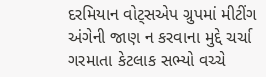દરમિયાન વોટ્સએપ ગ્રુપમાં મીટીંગ અંગેની જાણ ન કરવાના મુદ્દે ચર્ચા ગરમાતા કેટલાક સભ્યો વચ્ચે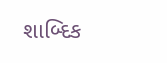શાબ્દિક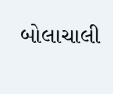બોલાચાલી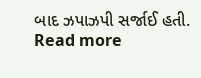બાદ ઝપાઝપી સર્જાઈ હતી.
Read more